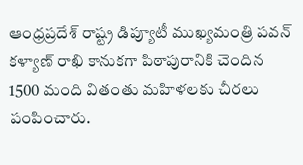ఆంధ్రప్రదేశ్ రాష్ట్ర డిప్యూటీ ముఖ్యమంత్రి పవన్ కళ్యాణ్ రాఖి కానుకగా పిఠాపురానికి చెందిన 1500 మంది వితంతు మహిళలకు చీరలు పంపించారు.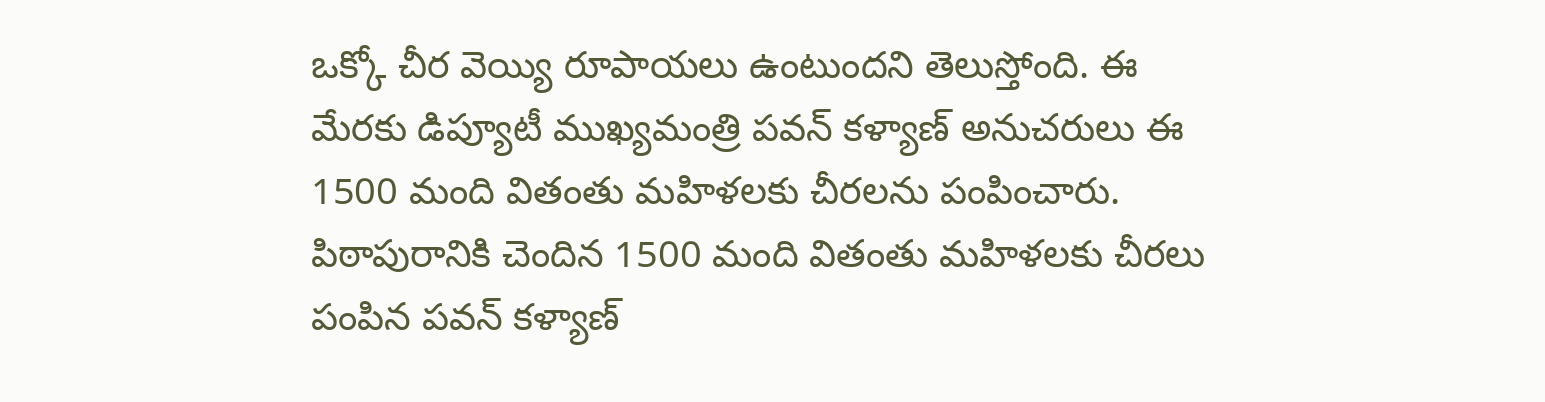ఒక్కో చీర వెయ్యి రూపాయలు ఉంటుందని తెలుస్తోంది. ఈ మేరకు డిప్యూటీ ముఖ్యమంత్రి పవన్ కళ్యాణ్ అనుచరులు ఈ 1500 మంది వితంతు మహిళలకు చీరలను పంపించారు.
పిఠాపురానికి చెందిన 1500 మంది వితంతు మహిళలకు చీరలు పంపిన పవన్ కళ్యాణ్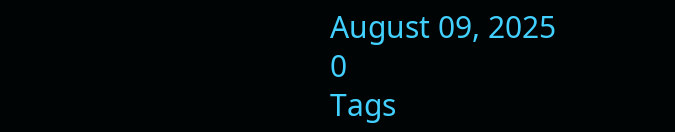August 09, 2025
0
Tags